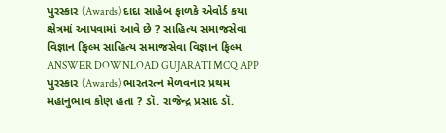પુરસ્કાર (Awards) દાદા સાહેબ ફાળકે એવોર્ડ કયા ક્ષેત્રમાં આપવામાં આવે છે ? સાહિત્ય સમાજસેવા વિજ્ઞાન ફિલ્મ સાહિત્ય સમાજસેવા વિજ્ઞાન ફિલ્મ ANSWER DOWNLOAD GUJARATI MCQ APP
પુરસ્કાર (Awards) ભારતરત્ન મેળવનાર પ્રથમ મહાનુભાવ કોણ હતા ? ડૉ. રાજેન્દ્ર પ્રસાદ ડૉ.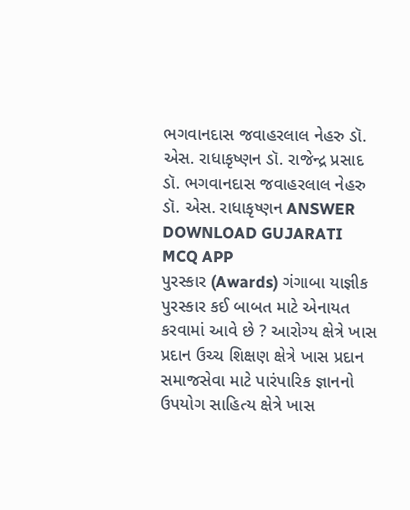ભગવાનદાસ જવાહરલાલ નેહરુ ડૉ. એસ. રાધાકૃષ્ણન ડૉ. રાજેન્દ્ર પ્રસાદ ડૉ. ભગવાનદાસ જવાહરલાલ નેહરુ ડૉ. એસ. રાધાકૃષ્ણન ANSWER DOWNLOAD GUJARATI MCQ APP
પુરસ્કાર (Awards) ગંગાબા યાજ્ઞીક પુરસ્કાર કઈ બાબત માટે એનાયત કરવામાં આવે છે ? આરોગ્ય ક્ષેત્રે ખાસ પ્રદાન ઉચ્ચ શિક્ષણ ક્ષેત્રે ખાસ પ્રદાન સમાજસેવા માટે પારંપારિક જ્ઞાનનો ઉપયોગ સાહિત્ય ક્ષેત્રે ખાસ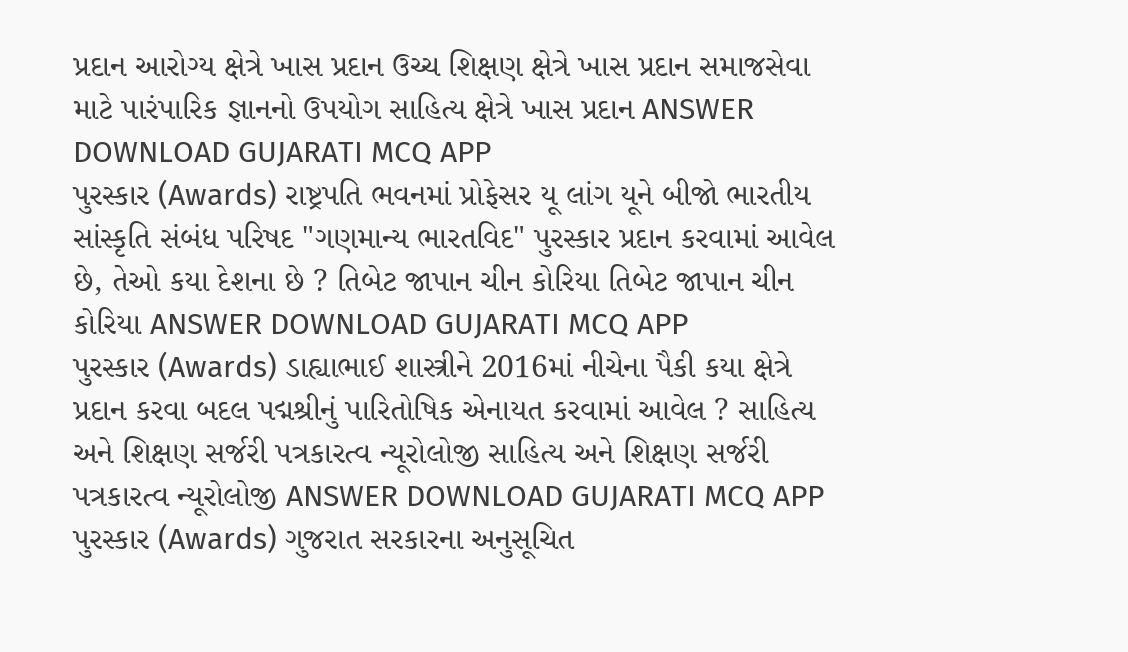પ્રદાન આરોગ્ય ક્ષેત્રે ખાસ પ્રદાન ઉચ્ચ શિક્ષણ ક્ષેત્રે ખાસ પ્રદાન સમાજસેવા માટે પારંપારિક જ્ઞાનનો ઉપયોગ સાહિત્ય ક્ષેત્રે ખાસ પ્રદાન ANSWER DOWNLOAD GUJARATI MCQ APP
પુરસ્કાર (Awards) રાષ્ટ્રપતિ ભવનમાં પ્રોફેસર યૂ લાંગ યૂને બીજો ભારતીય સાંસ્કૃતિ સંબંધ પરિષદ "ગણમાન્ય ભારતવિદ" પુરસ્કાર પ્રદાન કરવામાં આવેલ છે, તેઓ કયા દેશના છે ? તિબેટ જાપાન ચીન કોરિયા તિબેટ જાપાન ચીન કોરિયા ANSWER DOWNLOAD GUJARATI MCQ APP
પુરસ્કાર (Awards) ડાહ્યાભાઈ શાસ્ત્રીને 2016માં નીચેના પૈકી કયા ક્ષેત્રે પ્રદાન કરવા બદલ પદ્મશ્રીનું પારિતોષિક એનાયત કરવામાં આવેલ ? સાહિત્ય અને શિક્ષણ સર્જરી પત્રકારત્વ ન્યૂરોલોજી સાહિત્ય અને શિક્ષણ સર્જરી પત્રકારત્વ ન્યૂરોલોજી ANSWER DOWNLOAD GUJARATI MCQ APP
પુરસ્કાર (Awards) ગુજરાત સરકારના અનુસૂચિત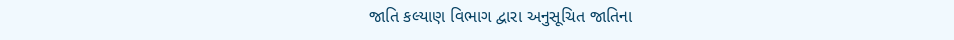જાતિ કલ્યાણ વિભાગ દ્વારા અનુસૂચિત જાતિના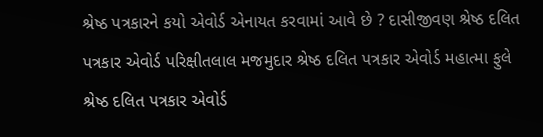શ્રેષ્ઠ પત્રકારને કયો એવોર્ડ એનાયત કરવામાં આવે છે ? દાસીજીવણ શ્રેષ્ઠ દલિત પત્રકાર એવોર્ડ પરિક્ષીતલાલ મજમુદાર શ્રેષ્ઠ દલિત પત્રકાર એવોર્ડ મહાત્મા ફુલે શ્રેષ્ઠ દલિત પત્રકાર એવોર્ડ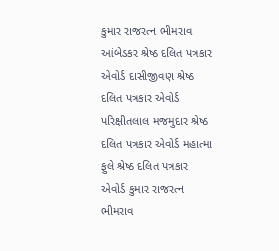કુમાર રાજરત્ન ભીમરાવ આંબેડકર શ્રેષ્ઠ દલિત પત્રકાર એવોર્ડ દાસીજીવણ શ્રેષ્ઠ દલિત પત્રકાર એવોર્ડ પરિક્ષીતલાલ મજમુદાર શ્રેષ્ઠ દલિત પત્રકાર એવોર્ડ મહાત્મા ફુલે શ્રેષ્ઠ દલિત પત્રકાર એવોર્ડ કુમાર રાજરત્ન ભીમરાવ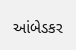આંબેડકર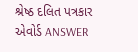શ્રેષ્ઠ દલિત પત્રકાર એવોર્ડ ANSWER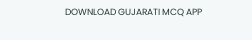DOWNLOAD GUJARATI MCQ APP